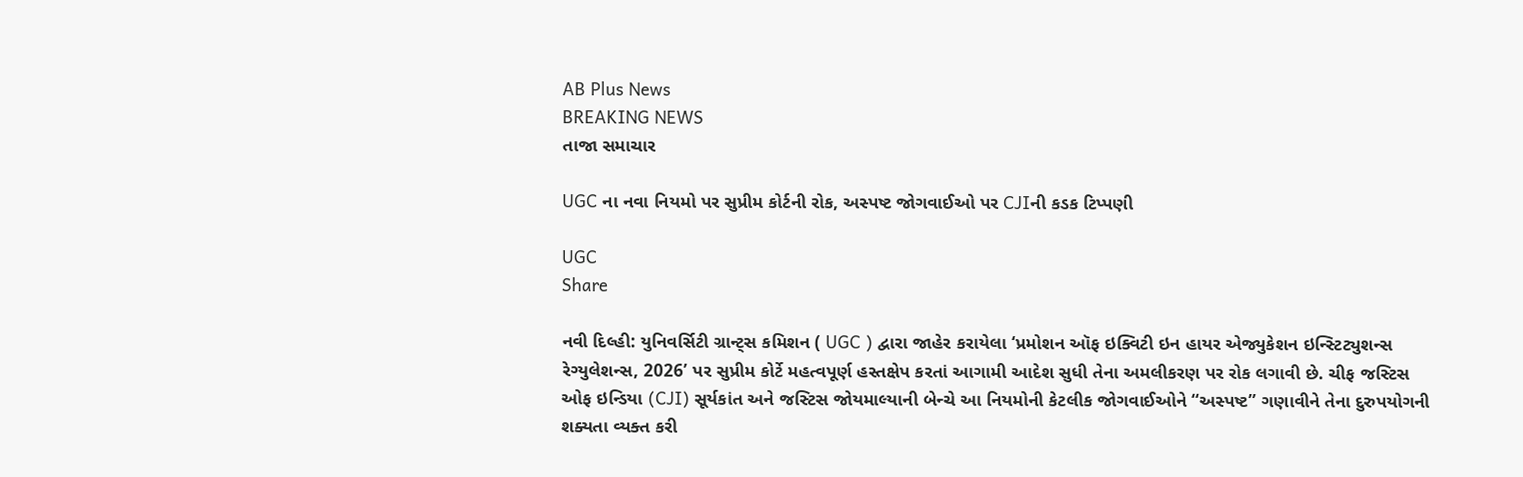AB Plus News
BREAKING NEWS
તાજા સમાચાર

UGC ના નવા નિયમો પર સુપ્રીમ કોર્ટની રોક, અસ્પષ્ટ જોગવાઈઓ પર CJIની કડક ટિપ્પણી

UGC
Share

નવી દિલ્હી: યુનિવર્સિટી ગ્રાન્ટ્સ કમિશન ( UGC ) દ્વારા જાહેર કરાયેલા ‘પ્રમોશન ઑફ ઇક્વિટી ઇન હાયર એજ્યુકેશન ઇન્સ્ટિટ્યુશન્સ રેગ્યુલેશન્સ, 2026’ પર સુપ્રીમ કોર્ટે મહત્વપૂર્ણ હસ્તક્ષેપ કરતાં આગામી આદેશ સુધી તેના અમલીકરણ પર રોક લગાવી છે. ચીફ જસ્ટિસ ઓફ ઇન્ડિયા (CJI) સૂર્યકાંત અને જસ્ટિસ જોયમાલ્યાની બેન્ચે આ નિયમોની કેટલીક જોગવાઈઓને “અસ્પષ્ટ” ગણાવીને તેના દુરુપયોગની શક્યતા વ્યક્ત કરી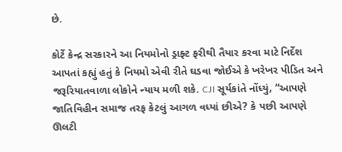છે.

કોર્ટે કેન્દ્ર સરકારને આ નિયમોનો ડ્રાફ્ટ ફરીથી તૈયાર કરવા માટે નિર્દેશ આપતાં કહ્યું હતું કે નિયમો એવી રીતે ઘડવા જોઈએ કે ખરેખર પીડિત અને જરૂરિયાતવાળા લોકોને ન્યાય મળી શકે. CJI સૂર્યકાંતે નોંધ્યું, “આપણે જાતિવિહીન સમાજ તરફ કેટલું આગળ વધ્યાં છીએ? કે પછી આપણે ઊલટી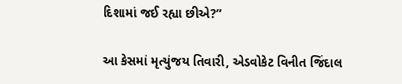દિશામાં જઈ રહ્યા છીએ?”

આ કેસમાં મૃત્યુંજય તિવારી, એડવોકેટ વિનીત જિંદાલ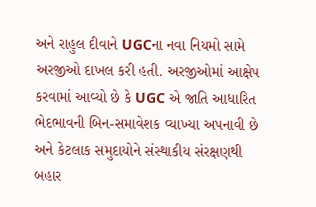અને રાહુલ દીવાને UGCના નવા નિયમો સામે અરજીઓ દાખલ કરી હતી. અરજીઓમાં આક્ષેપ કરવામાં આવ્યો છે કે UGC એ જાતિ આધારિત ભેદભાવની બિન-સમાવેશક વ્યાખ્યા અપનાવી છે અને કેટલાક સમુદાયોને સંસ્થાકીય સંરક્ષણથી બહાર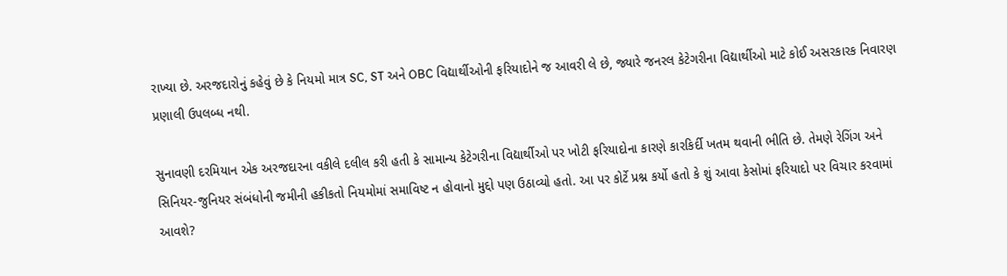રાખ્યા છે. અરજદારોનું કહેવું છે કે નિયમો માત્ર SC, ST અને OBC વિદ્યાર્થીઓની ફરિયાદોને જ આવરી લે છે, જ્યારે જનરલ કેટેગરીના વિદ્યાર્થીઓ માટે કોઈ અસરકારક નિવારણ પ્રણાલી ઉપલબ્ધ નથી.

સુનાવણી દરમિયાન એક અરજદારના વકીલે દલીલ કરી હતી કે સામાન્ય કેટેગરીના વિદ્યાર્થીઓ પર ખોટી ફરિયાદોના કારણે કારકિર્દી ખતમ થવાની ભીતિ છે. તેમણે રેગિંગ અને સિનિયર-જુનિયર સંબંધોની જમીની હકીકતો નિયમોમાં સમાવિષ્ટ ન હોવાનો મુદ્દો પણ ઉઠાવ્યો હતો. આ પર કોર્ટે પ્રશ્ન કર્યો હતો કે શું આવા કેસોમાં ફરિયાદો પર વિચાર કરવામાં આવશે?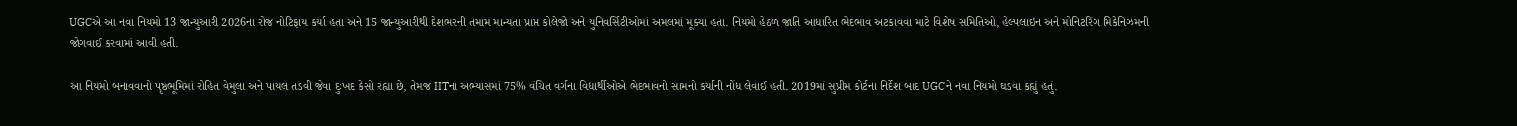UGCએ આ નવા નિયમો 13 જાન્યુઆરી 2026ના રોજ નોટિફાય કર્યા હતા અને 15 જાન્યુઆરીથી દેશભરની તમામ માન્યતા પ્રાપ્ત કોલેજો અને યુનિવર્સિટીઓમાં અમલમાં મૂક્યા હતા. નિયમો હેઠળ જાતિ આધારિત ભેદભાવ અટકાવવા માટે વિશેષ સમિતિઓ, હેલ્પલાઇન અને મોનિટરિંગ મિકેનિઝમની જોગવાઈ કરવામાં આવી હતી.

આ નિયમો બનાવવાનો પૃષ્ઠભૂમિમાં રોહિત વેમુલા અને પાયલ તડવી જેવા દુઃખદ કેસો રહ્યા છે, તેમજ IITના અભ્યાસમાં 75% વંચિત વર્ગના વિદ્યાર્થીઓએ ભેદભાવનો સામનો કર્યાની નોંધ લેવાઈ હતી. 2019માં સુપ્રીમ કોર્ટના નિર્દેશ બાદ UGCને નવા નિયમો ઘડવા કહ્યું હતું.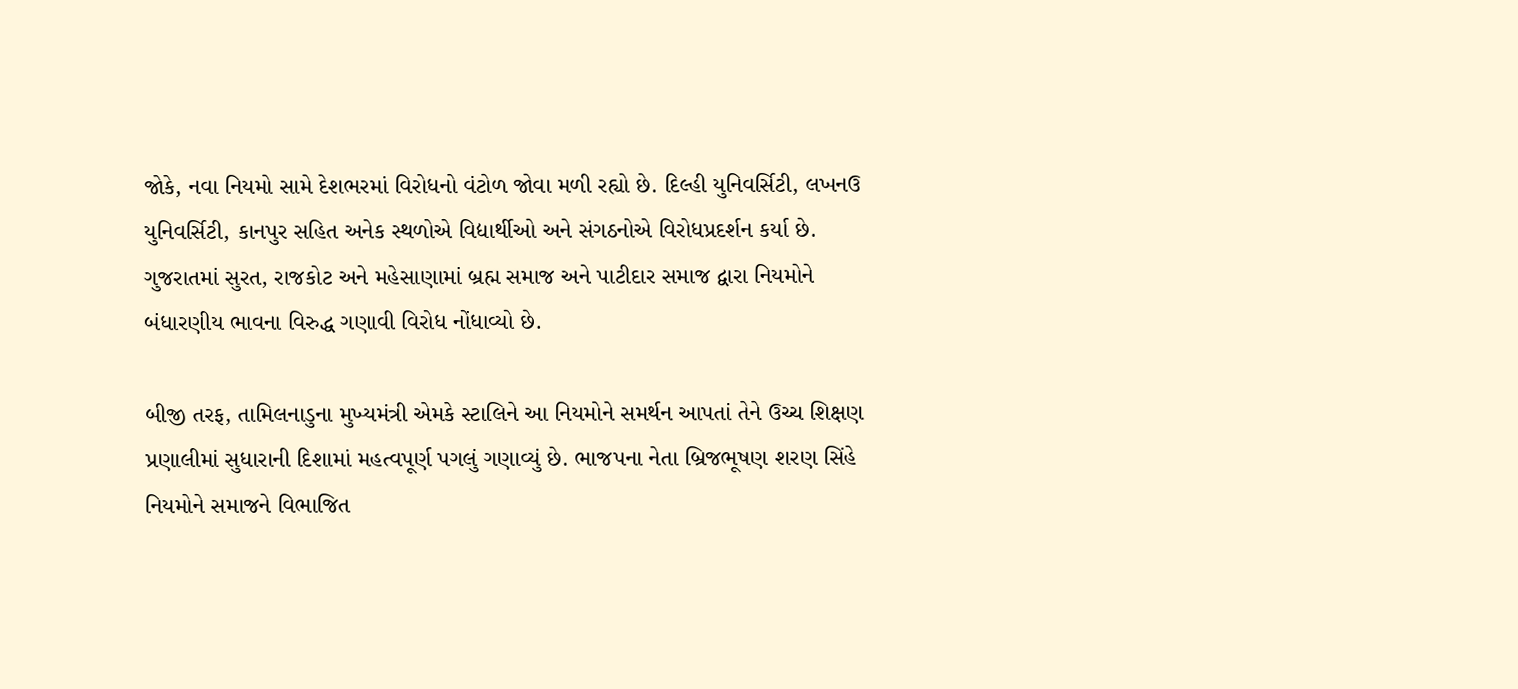જોકે, નવા નિયમો સામે દેશભરમાં વિરોધનો વંટોળ જોવા મળી રહ્યો છે. દિલ્હી યુનિવર્સિટી, લખનઉ યુનિવર્સિટી, કાનપુર સહિત અનેક સ્થળોએ વિદ્યાર્થીઓ અને સંગઠનોએ વિરોધપ્રદર્શન કર્યા છે. ગુજરાતમાં સુરત, રાજકોટ અને મહેસાણામાં બ્રહ્મ સમાજ અને પાટીદાર સમાજ દ્વારા નિયમોને બંધારણીય ભાવના વિરુદ્ધ ગણાવી વિરોધ નોંધાવ્યો છે.

બીજી તરફ, તામિલનાડુના મુખ્યમંત્રી એમકે સ્ટાલિને આ નિયમોને સમર્થન આપતાં તેને ઉચ્ચ શિક્ષણ પ્રણાલીમાં સુધારાની દિશામાં મહત્વપૂર્ણ પગલું ગણાવ્યું છે. ભાજપના નેતા બ્રિજભૂષણ શરણ સિંહે નિયમોને સમાજને વિભાજિત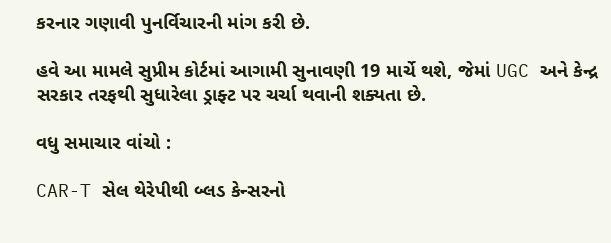કરનાર ગણાવી પુનર્વિચારની માંગ કરી છે.

હવે આ મામલે સુપ્રીમ કોર્ટમાં આગામી સુનાવણી 19 માર્ચે થશે, જેમાં UGC અને કેન્દ્ર સરકાર તરફથી સુધારેલા ડ્રાફ્ટ પર ચર્ચા થવાની શક્યતા છે.

વધુ સમાચાર વાંચો :

CAR-T સેલ થેરેપીથી બ્લડ કેન્સરનો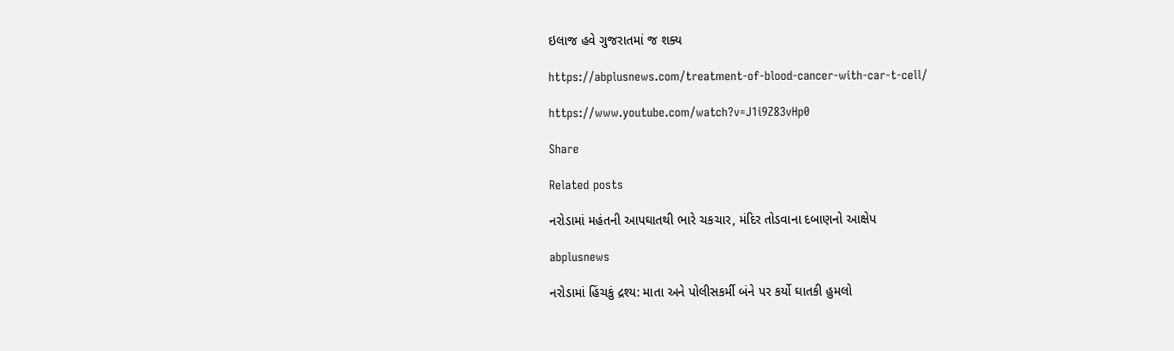ઇલાજ હવે ગુજરાતમાં જ શક્ય

https://abplusnews.com/treatment-of-blood-cancer-with-car-t-cell/

https://www.youtube.com/watch?v=J1i9Z83vHp0

Share

Related posts

નરોડામાં મહંતની આપઘાતથી ભારે ચકચાર, મંદિર તોડવાના દબાણનો આક્ષેપ

abplusnews

નરોડામાં હિંચકું દ્રશ્ય: માતા અને પોલીસકર્મી બંને પર કર્યો ઘાતકી હુમલો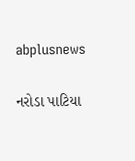abplusnews

નરોડા પાટિયા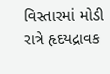વિસ્તારમાં મોડી રાત્રે હૃદયદ્રાવક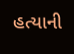હત્યાની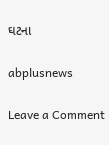ઘટના

abplusnews

Leave a Comment